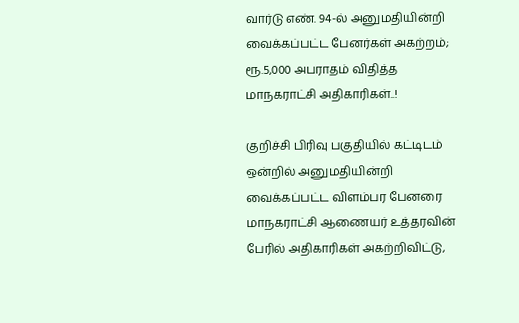வார்டு எண். 94-ல் அனுமதியின்றி வைக்கப்பட்ட பேனர்கள் அகற்றம்; ரூ.5,000 அபராதம் விதித்த மாநகராட்சி அதிகாரிகள்..!

குறிச்சி பிரிவு பகுதியில்‌ கட்டிடம் ஒன்றில் அனுமதியின்றி வைக்கப்பட்ட விளம்பர பேனரை மாநகராட்சி ஆணையர் உத்தரவின் பேரில் அதிகாரிகள் அகற்றிவிட்டு,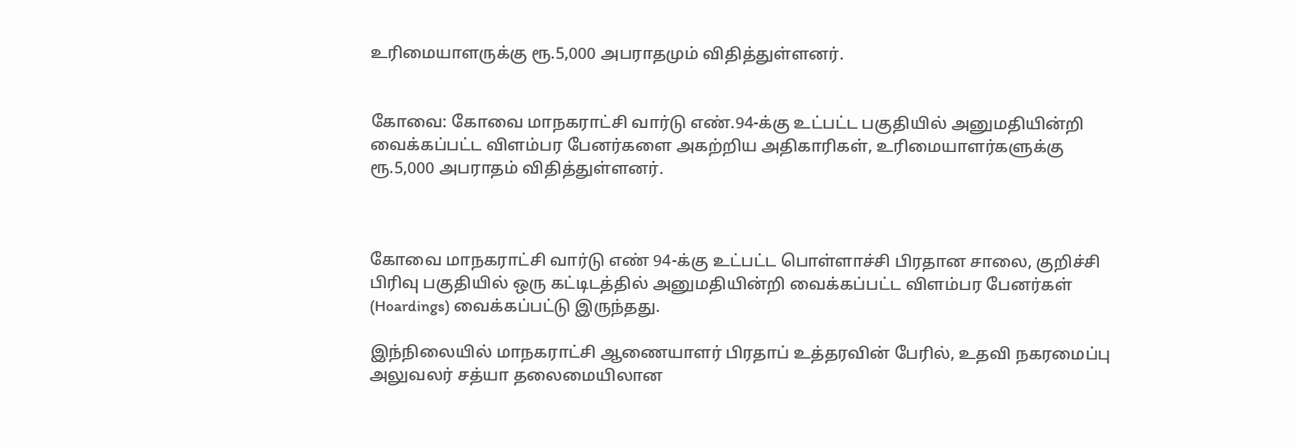உரிமையாளருக்கு ரூ.5,000 அபராதமும் விதித்துள்ளனர்.


கோவை: கோவை மாநகராட்சி வார்டு எண்‌.94-க்கு உட்பட்ட பகுதியில்‌ அனுமதியின்றி வைக்கப்பட்ட விளம்பர பேனர்களை அகற்றிய அதிகாரிகள், உரிமையாளர்களுக்கு ரூ.5,000 அபராதம் விதித்துள்ளனர்.



கோவை மாநகராட்சி வார்டு எண்‌ 94-க்கு உட்பட்ட பொள்ளாச்சி பிரதான சாலை, குறிச்சி பிரிவு பகுதியில்‌ ஒரு கட்டிடத்தில்‌ அனுமதியின்றி வைக்கப்பட்ட விளம்பர பேனர்கள்‌ (Hoardings) வைக்கப்பட்டு இருந்தது.

இந்நிலையில் மாநகராட்சி ஆணையாளர்‌ பிரதாப்‌ உத்தரவின் பேரில், உதவி நகரமைப்பு அலுவலர்‌ சத்யா தலைமையிலான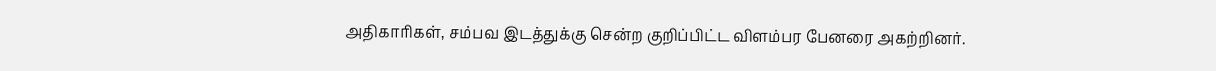அதிகாரிகள், சம்பவ இடத்துக்கு சென்ற குறிப்பிட்ட விளம்பர பேனரை அகற்றினர்.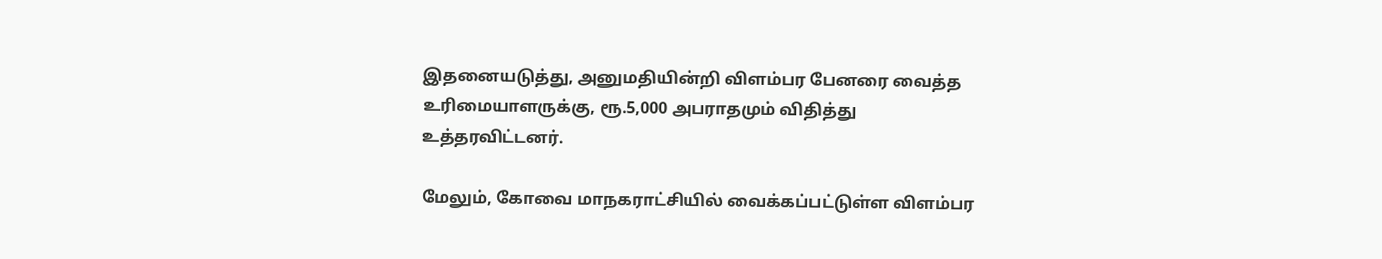இதனையடுத்து, அனுமதியின்றி விளம்பர பேனரை வைத்த உரிமையாளருக்கு, ரூ.5,000 அபராதமும் விதித்து உத்தரவிட்டனர்.

மேலும்‌, கோவை மாநகராட்சியில்‌ வைக்கப்பட்டுள்ள விளம்பர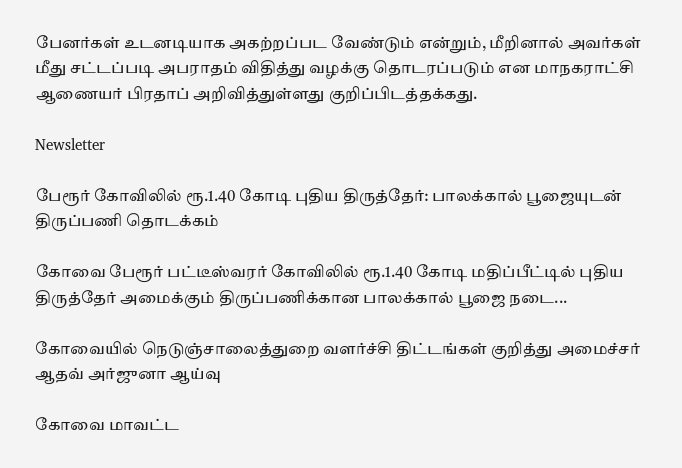பேனர்கள்‌ உடனடியாக அகற்றப்பட வேண்டும் என்றும், மீறினால்‌ அவர்கள்‌ மீது சட்டப்படி அபராதம்‌ விதித்து வழக்கு தொடரப்படும்‌ என மாநகராட்சி ஆணையர் பிரதாப்‌ அறிவித்துள்ளது குறிப்பிடத்தக்கது.

Newsletter

பேரூர் கோவிலில் ரூ.1.40 கோடி புதிய திருத்தேர்: பாலக்கால் பூஜையுடன் திருப்பணி தொடக்கம்

கோவை பேரூர் பட்டீஸ்வரர் கோவிலில் ரூ.1.40 கோடி மதிப்பீட்டில் புதிய திருத்தேர் அமைக்கும் திருப்பணிக்கான பாலக்கால் பூஜை நடை...

கோவையில் நெடுஞ்சாலைத்துறை வளர்ச்சி திட்டங்கள் குறித்து அமைச்சர் ஆதவ் அர்ஜுனா ஆய்வு

கோவை மாவட்ட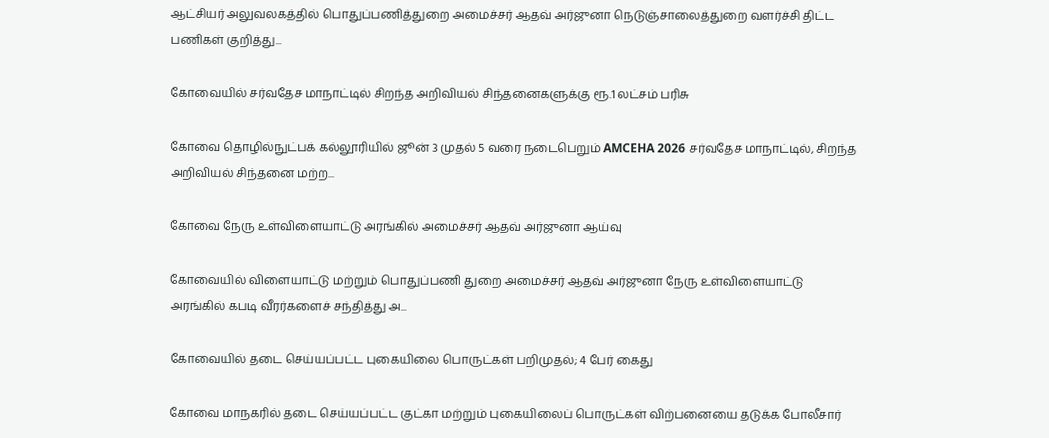ஆட்சியர் அலுவலகத்தில் பொதுப்பணித்துறை அமைச்சர் ஆதவ் அர்ஜுனா நெடுஞ்சாலைத்துறை வளர்ச்சி திட்ட பணிகள் குறித்து...

கோவையில் சர்வதேச மாநாட்டில் சிறந்த அறிவியல் சிந்தனைகளுக்கு ரூ.1 லட்சம் பரிசு

கோவை தொழில்நுட்பக் கல்லூரியில் ஜூன் 3 முதல் 5 வரை நடைபெறும் AMCEHA 2026 சர்வதேச மாநாட்டில், சிறந்த அறிவியல் சிந்தனை மற்ற...

கோவை நேரு உள்விளையாட்டு அரங்கில் அமைச்சர் ஆதவ் அர்ஜுனா ஆய்வு

கோவையில் விளையாட்டு மற்றும் பொதுப்பணி துறை அமைச்சர் ஆதவ் அர்ஜுனா நேரு உள்விளையாட்டு அரங்கில் கபடி வீரர்களைச் சந்தித்து அ...

கோவையில் தடை செய்யப்பட்ட புகையிலை பொருட்கள் பறிமுதல்; 4 பேர் கைது

கோவை மாநகரில் தடை செய்யப்பட்ட குட்கா மற்றும் புகையிலைப் பொருட்கள் விற்பனையை தடுக்க போலீசார்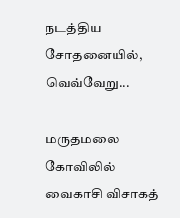நடத்திய சோதனையில், வெவ்வேறு...

மருதமலை கோவிலில் வைகாசி விசாகத்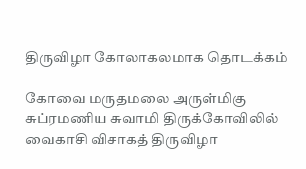திருவிழா கோலாகலமாக தொடக்கம்

கோவை மருதமலை அருள்மிகு சுப்ரமணிய சுவாமி திருக்கோவிலில் வைகாசி விசாகத் திருவிழா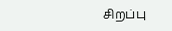சிறப்பு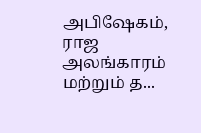அபிஷேகம், ராஜ அலங்காரம் மற்றும் த...